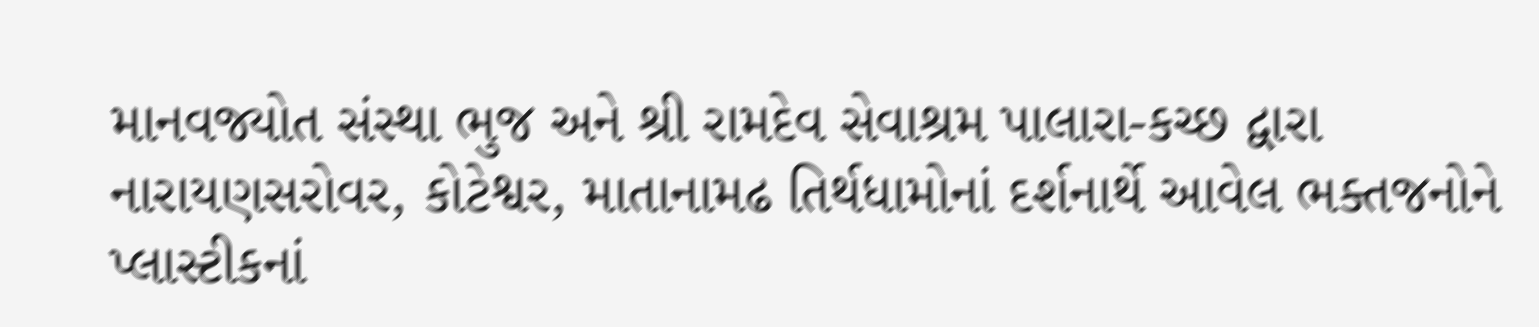માનવજ્યોત સંસ્થા ભુજ અને શ્રી રામદેવ સેવાશ્રમ પાલારા-કચ્છ દ્વારા નારાયણસરોવર, કોટેશ્વર, માતાનામઢ તિર્થધામોનાં દર્શનાર્થે આવેલ ભક્તજનોને પ્લાસ્ટીકનાં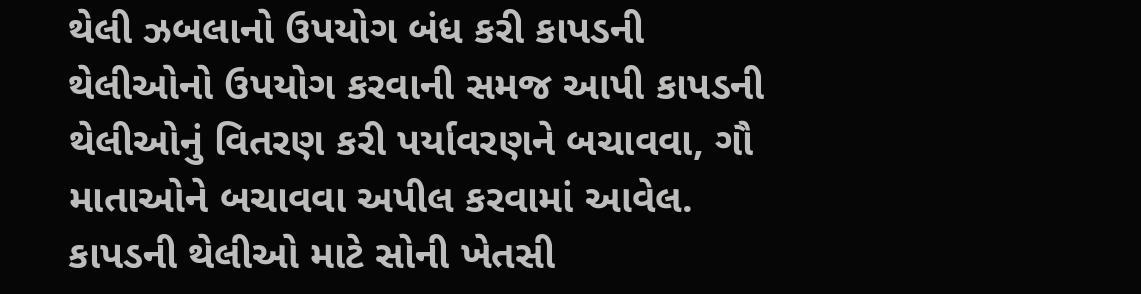થેલી ઝબલાનો ઉપયોગ બંધ કરી કાપડની થેલીઓનો ઉપયોગ કરવાની સમજ આપી કાપડની થેલીઓનું વિતરણ કરી પર્યાવરણને બચાવવા, ગૌ માતાઓને બચાવવા અપીલ કરવામાં આવેલ. કાપડની થેલીઓ માટે સોની ખેતસી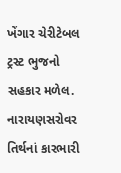ખેંગાર ચેરીટેબલ ટ્રસ્ટ ભુજનો સહકાર મળેલ. નારાયણસરોવર તિર્થનાં કારભારી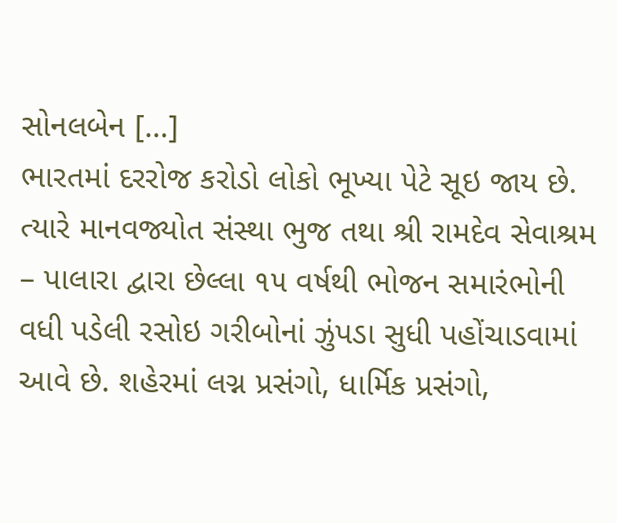સોનલબેન […]
ભારતમાં દરરોજ કરોડો લોકો ભૂખ્યા પેટે સૂઇ જાય છે. ત્યારે માનવજ્યોત સંસ્થા ભુજ તથા શ્રી રામદેવ સેવાશ્રમ – પાલારા દ્વારા છેલ્લા ૧૫ વર્ષથી ભોજન સમારંભોની વધી પડેલી રસોઇ ગરીબોનાં ઝુંપડા સુધી પહોંચાડવામાં આવે છે. શહેરમાં લગ્ન પ્રસંગો, ધાર્મિક પ્રસંગો,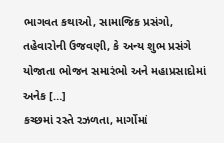ભાગવત કથાઓ, સામાજિક પ્રસંગો, તહેવારોની ઉજવણી, કે અન્ય શુભ પ્રસંગે યોજાતા ભોજન સમારંભો અને મહાપ્રસાદોમાં અનેક […]
કચ્છમાં રસ્તે રઝળતા, માર્ગોમાં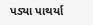પડ્યા પાથર્યા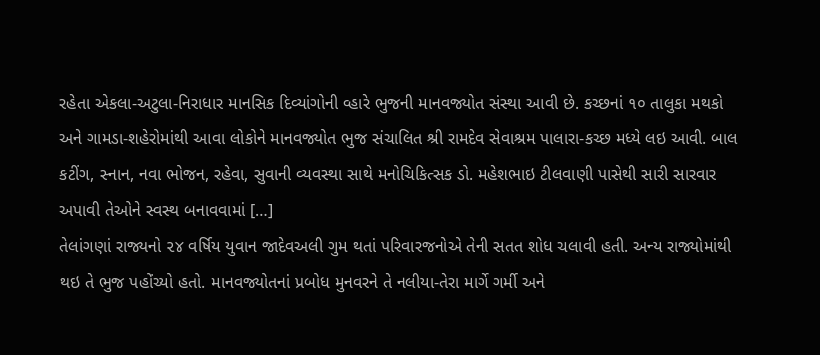રહેતા એકલા-અટુલા-નિરાધાર માનસિક દિવ્યાંગોની વ્હારે ભુજની માનવજ્યોત સંસ્થા આવી છે. કચ્છનાં ૧૦ તાલુકા મથકો અને ગામડા-શહેરોમાંથી આવા લોકોને માનવજ્યોત ભુજ સંચાલિત શ્રી રામદેવ સેવાશ્રમ પાલારા-કચ્છ મધ્યે લઇ આવી. બાલ કટીંગ, સ્નાન, નવા ભોજન, રહેવા, સુવાની વ્યવસ્થા સાથે મનોચિકિત્સક ડો. મહેશભાઇ ટીલવાણી પાસેથી સારી સારવાર અપાવી તેઓને સ્વસ્થ બનાવવામાં […]
તેલાંગણાં રાજ્યનો ૨૪ વર્ષિય યુવાન જાદેવઅલી ગુમ થતાં પરિવારજનોએ તેની સતત શોધ ચલાવી હતી. અન્ય રાજ્યોમાંથી થઇ તે ભુજ પહોંચ્યો હતો. માનવજ્યોતનાં પ્રબોધ મુનવરને તે નલીયા-તેરા માર્ગે ગર્મી અને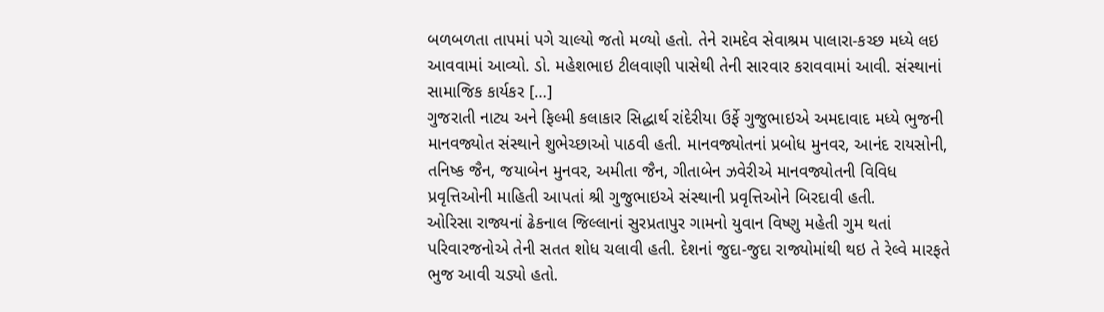બળબળતા તાપમાં પગે ચાલ્યો જતો મળ્યો હતો. તેને રામદેવ સેવાશ્રમ પાલારા-કચ્છ મધ્યે લઇ આવવામાં આવ્યો. ડો. મહેશભાઇ ટીલવાણી પાસેથી તેની સારવાર કરાવવામાં આવી. સંસ્થાનાં સામાજિક કાર્યકર […]
ગુજરાતી નાટ્ય અને ફિલ્મી કલાકાર સિદ્ધાર્થ રાંદેરીયા ઉર્ફે ગુજુભાઇએ અમદાવાદ મધ્યે ભુજની માનવજ્યોત સંસ્થાને શુભેચ્છાઓ પાઠવી હતી. માનવજ્યોતનાં પ્રબોધ મુનવર, આનંદ રાયસોની, તનિષ્ક જૈન, જયાબેન મુનવર, અમીતા જૈન, ગીતાબેન ઝવેરીએ માનવજ્યોતની વિવિધ પ્રવૃત્તિઓની માહિતી આપતાં શ્રી ગુજુભાઇએ સંસ્થાની પ્રવૃત્તિઓને બિરદાવી હતી.
ઓરિસા રાજ્યનાં ઢેકનાલ જિલ્લાનાં સુરપ્રતાપુર ગામનો યુવાન વિષ્ણુ મહેતી ગુમ થતાં પરિવારજનોએ તેની સતત શોધ ચલાવી હતી. દેશનાં જુદા-જુદા રાજ્યોમાંથી થઇ તે રેલ્વે મારફતે ભુજ આવી ચડ્યો હતો.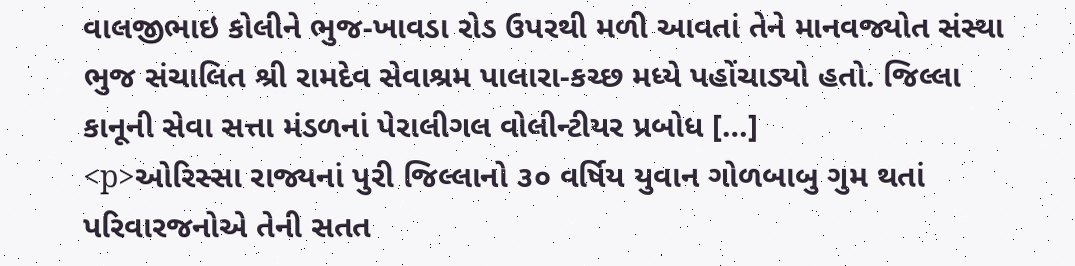વાલજીભાઇ કોલીને ભુજ-ખાવડા રોડ ઉપરથી મળી આવતાં તેને માનવજ્યોત સંસ્થા ભુજ સંચાલિત શ્રી રામદેવ સેવાશ્રમ પાલારા-કચ્છ મધ્યે પહોંચાડ્યો હતો. જિલ્લા કાનૂની સેવા સત્તા મંડળનાં પેરાલીગલ વોલીન્ટીયર પ્રબોધ […]
<p>ઓરિસ્સા રાજ્યનાં પુરી જિલ્લાનો ૩૦ વર્ષિય યુવાન ગોળબાબુ ગુમ થતાં પરિવારજનોએ તેની સતત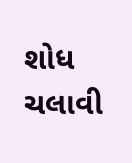શોધ ચલાવી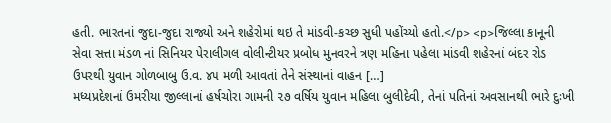હતી. ભારતનાં જુદા-જુદા રાજ્યો અને શહેરોમાં થઇ તે માંડવી-કચ્છ સુધી પહોંચ્યો હતો.</p> <p>જિલ્લા કાનૂની સેવા સત્તા મંડળ નાં સિનિયર પેરાલીગલ વોલીન્ટીયર પ્રબોધ મુનવરને ત્રણ મહિના પહેલા માંડવી શહેરનાં બંદર રોડ ઉપરથી યુવાન ગોળબાબુ ઉ.વ. ૪૫ મળી આવતાં તેને સંસ્થાનાં વાહન […]
મધ્યપ્રદેશનાં ઉમરીયા જીલ્લાનાં હર્ષચોરા ગામની ૨૭ વર્ષિય યુવાન મહિલા બુલીદેવી, તેનાં પતિનાં અવસાનથી ભારે દુઃખી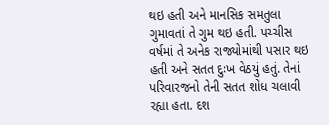થઇ હતી અને માનસિક સમતુલા ગુમાવતાં તે ગુમ થઇ હતી. પચ્ચીસ વર્ષમાં તે અનેક રાજ્યોમાંથી પસાર થઇ હતી અને સતત દુઃખ વેઠયું હતું. તેનાં પરિવારજનો તેની સતત શોધ ચલાવી રહ્યા હતા. દશ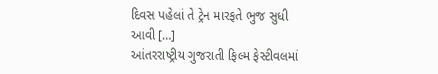દિવસ પહેલાં તે ટ્રેન મારફતે ભુજ સુધી આવી […]
આંતરરાષ્ટ્રીય ગુજરાતી ફિલ્મ ફેસ્ટીવલમાં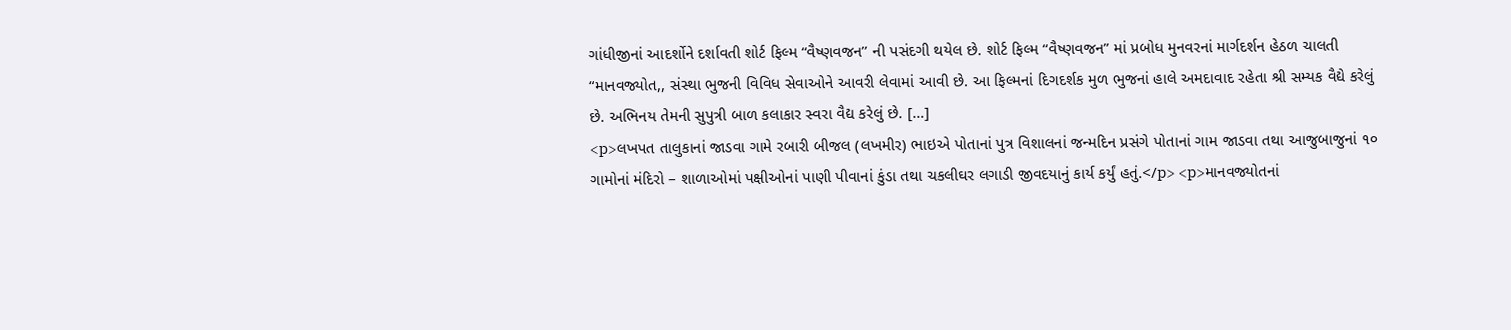ગાંધીજીનાં આદર્શોને દર્શાવતી શોર્ટ ફિલ્મ “વૈષ્ણવજન’’ ની પસંદગી થયેલ છે. શોર્ટ ફિલ્મ “વૈષ્ણવજન” માં પ્રબોધ મુનવરનાં માર્ગદર્શન હેઠળ ચાલતી “માનવજ્યોત,, સંસ્થા ભુજની વિવિધ સેવાઓને આવરી લેવામાં આવી છે. આ ફિલ્મનાં દિગદર્શક મુળ ભુજનાં હાલે અમદાવાદ રહેતા શ્રી સમ્યક વૈદ્યે કરેલું છે. અભિનય તેમની સુપુત્રી બાળ કલાકાર સ્વરા વૈદ્ય કરેલું છે. […]
<p>લખપત તાલુકાનાં જાડવા ગામે રબારી બીજલ (લખમીર) ભાઇએ પોતાનાં પુત્ર વિશાલનાં જન્મદિન પ્રસંગે પોતાનાં ગામ જાડવા તથા આજુબાજુનાં ૧૦ ગામોનાં મંદિરો – શાળાઓમાં પક્ષીઓનાં પાણી પીવાનાં કુંડા તથા ચકલીઘર લગાડી જીવદયાનું કાર્ય કર્યું હતું.</p> <p>માનવજ્યોતનાં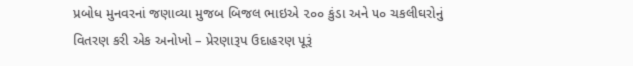પ્રબોધ મુનવરનાં જણાવ્યા મુજબ બિજલ ભાઇએ ૨૦૦ કુંડા અને ૫૦ ચકલીઘરોનું વિતરણ કરી એક અનોખો – પ્રેરણારૂપ ઉદાહરણ પૂરૂં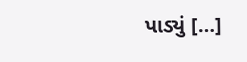પાડ્યું […]